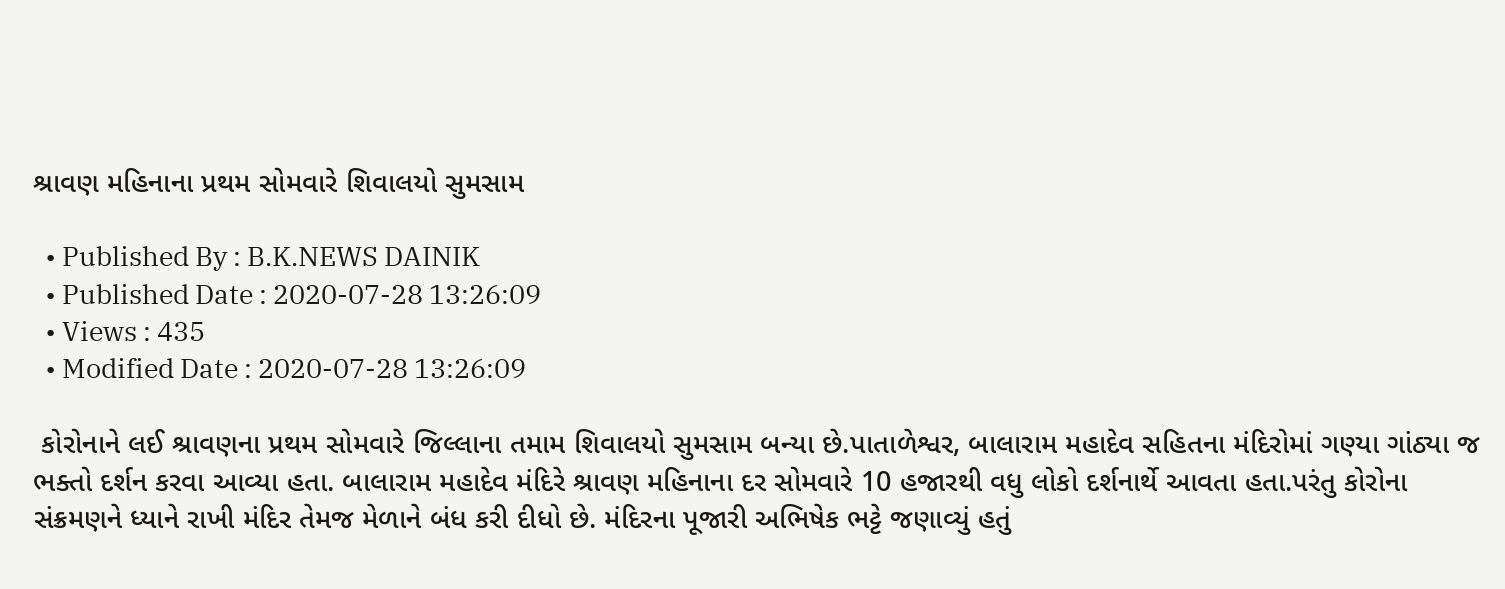શ્રાવણ મહિનાના પ્રથમ સોમવારે શિવાલયો સુમસામ

  • Published By : B.K.NEWS DAINIK
  • Published Date : 2020-07-28 13:26:09
  • Views : 435
  • Modified Date : 2020-07-28 13:26:09

 કોરોનાને લઈ શ્રાવણના પ્રથમ સોમવારે જિલ્લાના તમામ શિવાલયો સુમસામ બન્યા છે.પાતાળેશ્વર, બાલારામ મહાદેવ સહિતના મંદિરોમાં ગણ્યા ગાંઠ્યા જ ભક્તો દર્શન કરવા આવ્યા હતા. બાલારામ મહાદેવ મંદિરે શ્રાવણ મહિનાના દર સોમવારે 10 હજારથી વધુ લોકો દર્શનાર્થે આવતા હતા.પરંતુ કોરોના સંક્રમણને ધ્યાને રાખી મંદિર તેમજ મેળાને બંધ કરી દીધો છે. મંદિરના પૂજારી અભિષેક ભટ્ટે જણાવ્યું હતું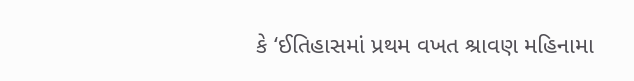કે ‘ઈતિહાસમાં પ્રથમ વખત શ્રાવણ મહિનામા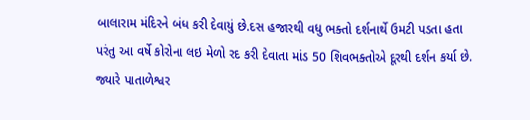બાલારામ મંદિરને બંધ કરી દેવાયું છે.દસ હજારથી વધુ ભક્તો દર્શનાર્થે ઉમટી પડતા હતા પરંતુ આ વર્ષે કોરોના લઇ મેળો રદ કરી દેવાતા માંડ 50 શિવભક્તોએ દૂરથી દર્શન કર્યા છે. જ્યારે પાતાળેશ્વર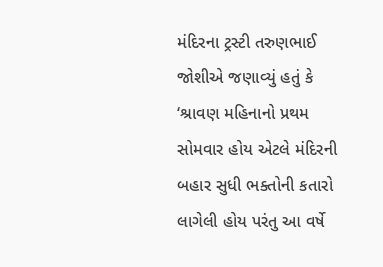મંદિરના ટ્રસ્ટી તરુણભાઈ જોશીએ જણાવ્યું હતું કે ‘શ્રાવણ મહિનાનો પ્રથમ સોમવાર હોય એટલે મંદિરની બહાર સુધી ભક્તોની કતારો લાગેલી હોય પરંતુ આ વર્ષે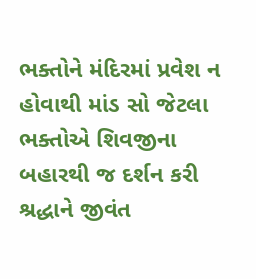ભક્તોને મંદિરમાં પ્રવેશ ન હોવાથી માંડ સો જેટલા ભક્તોએ શિવજીના બહારથી જ દર્શન કરી શ્રદ્ધાને જીવંત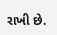રાખી છે.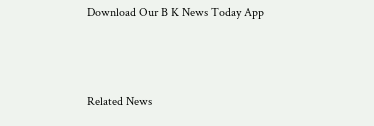Download Our B K News Today App



Related News